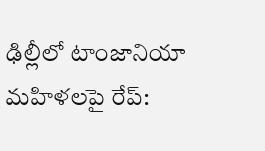ఢిల్లీలో టాంజానియా మహిళలపై రేప్: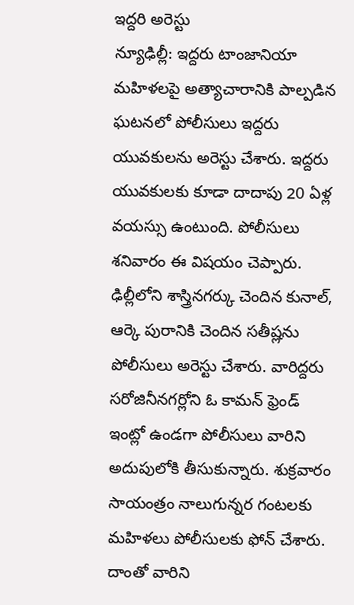ఇద్దరి అరెస్టు
న్యూఢిల్లీ: ఇద్దరు టాంజానియా మహిళలపై అత్యాచారానికి పాల్పడిన ఘటనలో పోలీసులు ఇద్దరు యువకులను అరెస్టు చేశారు. ఇద్దరు యువకులకు కూడా దాదాపు 20 ఏళ్ల వయస్సు ఉంటుంది. పోలీసులు శనివారం ఈ విషయం చెప్పారు.
ఢిల్లీలోని శాస్త్రినగర్కు చెందిన కునాల్, ఆర్కె పురానికి చెందిన సతీష్లను పోలీసులు అరెస్టు చేశారు. వారిద్దరు సరోజినీనగర్లోని ఓ కామన్ ఫ్రెండ్ ఇంట్లో ఉండగా పోలీసులు వారిని అదుపులోకి తీసుకున్నారు. శుక్రవారం సాయంత్రం నాలుగున్నర గంటలకు మహిళలు పోలీసులకు ఫోన్ చేశారు. దాంతో వారిని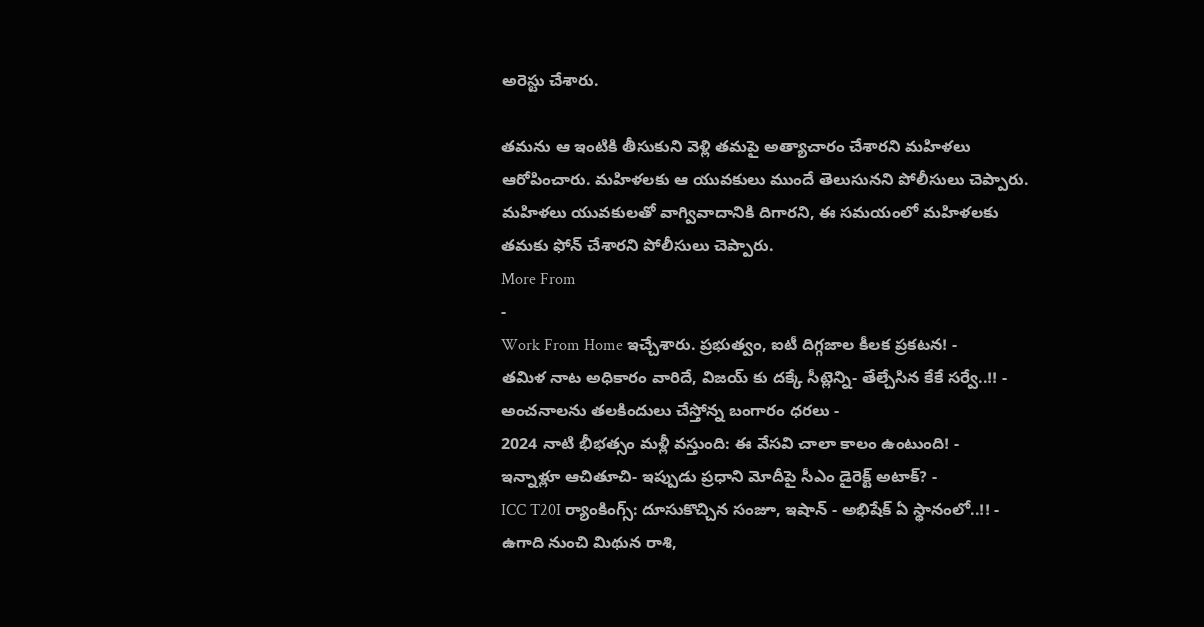అరెస్టు చేశారు.

తమను ఆ ఇంటికి తీసుకుని వెళ్లి తమపై అత్యాచారం చేశారని మహిళలు ఆరోపించారు. మహిళలకు ఆ యువకులు ముందే తెలుసునని పోలీసులు చెప్పారు.
మహిళలు యువకులతో వాగ్వివాదానికి దిగారని, ఈ సమయంలో మహిళలకు తమకు ఫోన్ చేశారని పోలీసులు చెప్పారు.
More From
-
Work From Home ఇచ్చేశారు. ప్రభుత్వం, ఐటీ దిగ్గజాల కీలక ప్రకటన! -
తమిళ నాట అధికారం వారిదే, విజయ్ కు దక్కే సీట్లెన్ని- తేల్చేసిన కేకే సర్వే..!! -
అంచనాలను తలకిందులు చేస్తోన్న బంగారం ధరలు -
2024 నాటి భీభత్సం మళ్లీ వస్తుంది: ఈ వేసవి చాలా కాలం ఉంటుంది! -
ఇన్నాళ్లూ ఆచితూచి- ఇప్పుడు ప్రధాని మోదీపై సీఎం డైరెక్ట్ అటాక్? -
ICC T20I ర్యాంకింగ్స్: దూసుకొచ్చిన సంజూ, ఇషాన్ - అభిషేక్ ఏ స్థానంలో..!! -
ఉగాది నుంచి మిథున రాశి,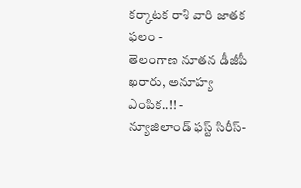కర్కాటక రాశి వారి జాతక ఫలం -
తెలంగాణ నూతన డీజీపీ ఖరారు, అనూహ్య ఎంపిక..!! -
న్యూజిలాండ్ ఫస్ట్ సిరీస్-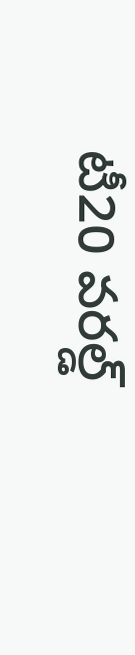టీ20 వరల్డ్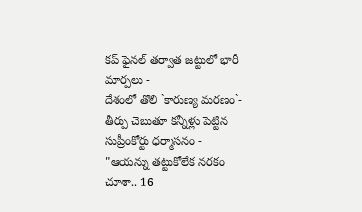కప్ ఫైనల్ తర్వాత జట్టులో భారీ మార్పలు -
దేశంలో తొలి `కారుణ్య మరణం`- తీర్పు చెబుతూ కన్నీళ్లు పెట్టిన సుప్రీంకోర్టు ధర్మాసనం -
"ఆయన్ను తట్టుకోలేక నరకం చూశా.. 16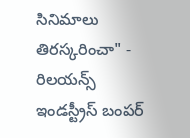సినిమాలు తిరస్కరించా" -
రిలయన్స్ ఇండస్ట్రీస్ బంపర్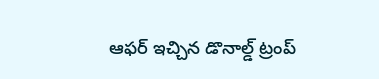ఆఫర్ ఇచ్చిన డొనాల్డ్ ట్రంప్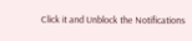Click it and Unblock the Notifications